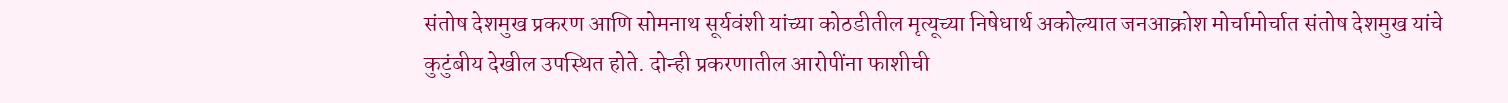संतोष देशमुख प्रकरण आणि सोमनाथ सूर्यवंशी यांच्या कोठडीतील मृत्यूच्या निषेधार्थ अकोल्यात जनआक्रोश मोर्चामोर्चात संतोष देशमुख यांचे कुटुंबीय देखील उपस्थित होते. दोन्ही प्रकरणातील आरोपींना फाशीची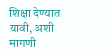शिक्षा देण्यात यावी, अशी मागणी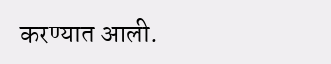करण्यात आली.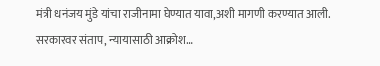मंत्री धनंजय मुंडे यांचा राजीनामा घेण्यात यावा,अशी मागणी करण्यात आली.
सरकारवर संताप, न्यायासाठी आक्रोश…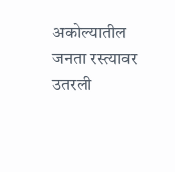अकोल्यातील जनता रस्त्यावर उतरली